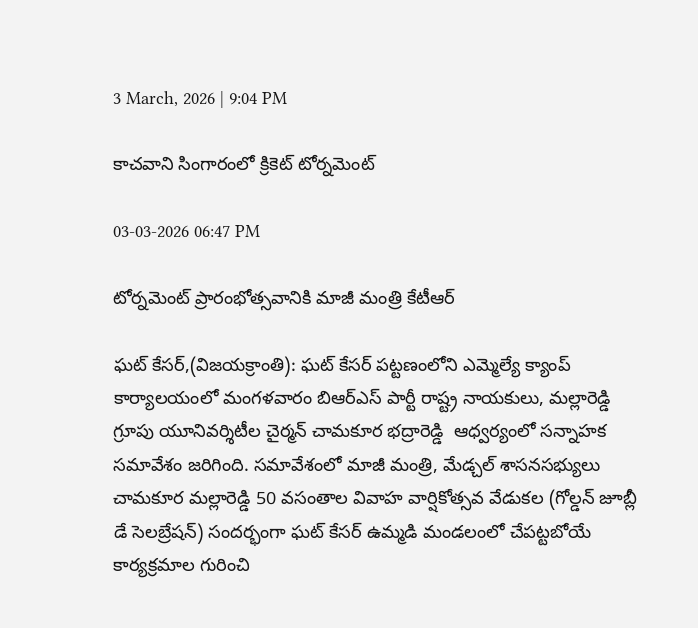3 March, 2026 | 9:04 PM

కాచవాని సింగారంలో క్రికెట్ టోర్నమెంట్

03-03-2026 06:47 PM

టోర్నమెంట్ ప్రారంభోత్సవానికి మాజీ మంత్రి కేటీఆర్

ఘట్ కేసర్,(విజయక్రాంతి): ఘట్ కేసర్ పట్టణంలోని ఎమ్మెల్యే క్యాంప్ కార్యాలయంలో మంగళవారం బిఆర్ఎస్ పార్టీ రాష్ట్ర నాయకులు, మల్లారెడ్డి గ్రూపు యూనివర్శిటీల చైర్మన్ చామకూర భద్రారెడ్డి  ఆధ్వర్యంలో సన్నాహక సమావేశం జరిగింది. సమావేశంలో మాజీ మంత్రి, మేడ్చల్ శాసనసభ్యులు  చామకూర మల్లారెడ్డి 50 వసంతాల వివాహ వార్షికోత్సవ వేడుకల (గోల్డన్ జూబ్లీ డే సెలబ్రేషన్) సందర్భంగా ఘట్ కేసర్ ఉమ్మడి మండలంలో చేపట్టబోయే కార్యక్రమాల గురించి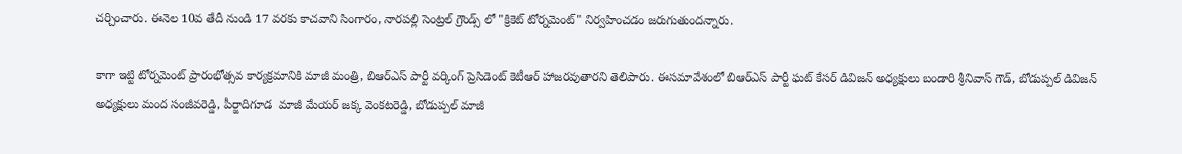చర్చించారు. ఈనెల 10వ తేదీ నుండి 17 వరకు కాచవాని సింగారం, నారపల్లి సెంట్రల్ గ్రౌండ్స్ లో "క్రికెట్ టోర్నమెంట్" నిర్వహించడం జరుగుతుందన్నారు.

కాగా ఇట్టి టోర్నమెంట్ ప్రారంభోత్సవ కార్యక్రమానికి మాజీ మంత్రి, బిఆర్ఎస్ పార్టీ వర్కింగ్ ప్రెసిడెంట్ కెటీఆర్ హాజరవుతారని తెలిపారు. ఈసమావేశంలో బిఆర్ఎస్ పార్టీ ఘట్ కేసర్ డివిజన్ అధ్యక్షులు బండారి శ్రీనివాస్ గౌడ్, బోడుప్పల్ డివిజన్ అధ్యక్షులు మంద సంజీవరెడ్డి, పీర్జాదిగూడ  మాజీ మేయర్ జక్క వెంకటరెడ్డి, బోడుప్పల్ మాజీ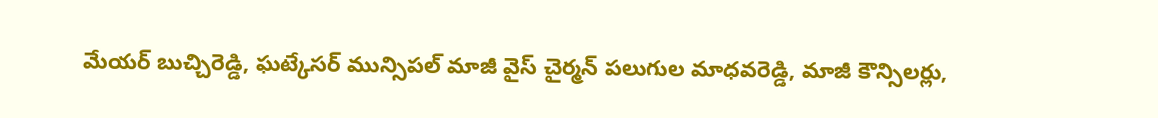మేయర్ బుచ్చిరెడ్డి, ఘట్కేసర్ మున్సిపల్ మాజీ వైస్ చైర్మన్ పలుగుల మాధవరెడ్డి, మాజీ కౌన్సిలర్లు,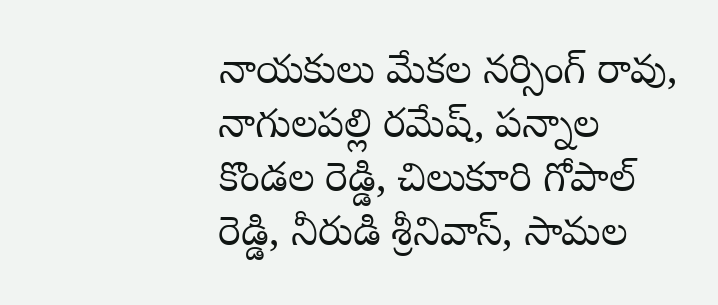నాయకులు మేకల నర్సింగ్ రావు, నాగులపల్లి రమేష్, పన్నాల కొండల రెడ్డి, చిలుకూరి గోపాల్ రెడ్డి, నీరుడి శ్రీనివాస్, సామల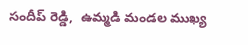సందీప్ రెడ్డి,  ఉమ్మడి మండల ముఖ్య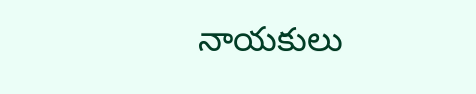నాయకులు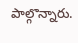పాల్గొన్నారు.